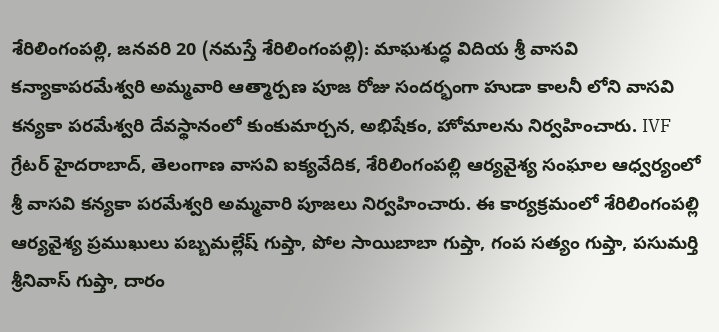శేరిలింగంపల్లి, జనవరి 20 (నమస్తే శేరిలింగంపల్లి): మాఘశుద్ధ విదియ శ్రీ వాసవి కన్యాకాపరమేశ్వరి అమ్మవారి ఆత్మార్పణ పూజ రోజు సందర్భంగా హుడా కాలనీ లోని వాసవి కన్యకా పరమేశ్వరి దేవస్థానంలో కుంకుమార్చన, అభిషేకం, హోమాలను నిర్వహించారు. IVF గ్రేటర్ హైదరాబాద్, తెలంగాణ వాసవి ఐక్యవేదిక, శేరిలింగంపల్లి ఆర్యవైశ్య సంఘాల ఆధ్వర్యంలో శ్రీ వాసవి కన్యకా పరమేశ్వరి అమ్మవారి పూజలు నిర్వహించారు. ఈ కార్యక్రమంలో శేరిలింగంపల్లి ఆర్యవైశ్య ప్రముఖులు పబ్బమల్లేష్ గుప్తా, పోల సాయిబాబా గుప్తా, గంప సత్యం గుప్తా, పసుమర్తి శ్రీనివాస్ గుప్తా, దారం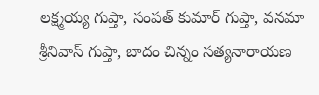లక్ష్మయ్య గుప్తా, సంపత్ కుమార్ గుప్తా, వనమా శ్రీనివాస్ గుప్తా, బాదం చిన్నం సత్యనారాయణ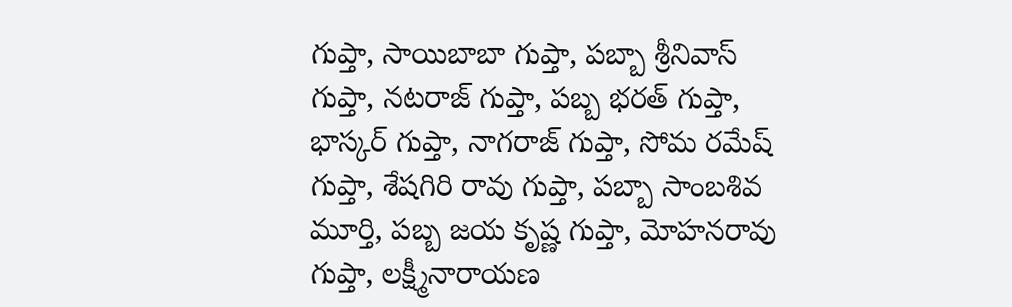గుప్తా, సాయిబాబా గుప్తా, పబ్బా శ్రీనివాస్ గుప్తా, నటరాజ్ గుప్తా, పబ్బ భరత్ గుప్తా, భాస్కర్ గుప్తా, నాగరాజ్ గుప్తా, సోమ రమేష్ గుప్తా, శేషగిరి రావు గుప్తా, పబ్బా సాంబశివ మూర్తి, పబ్బ జయ కృష్ణ గుప్తా, మోహనరావు గుప్తా, లక్ష్మీనారాయణ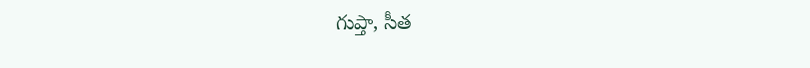గుప్తా, సీత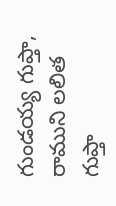గుండయ్య గుప్తా, రాముని లలిత గుప్తా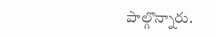పాల్గొన్నారు.